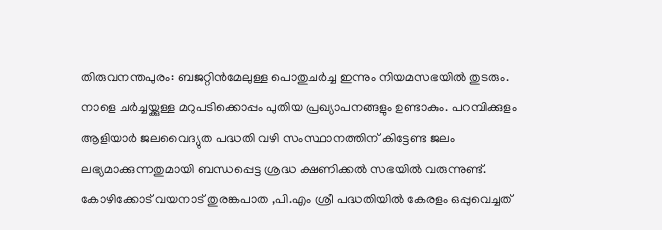തിരുവനന്തപുരം: ബജറ്റിൻമേലുള്ള പൊതുചർച്ച ഇന്നും നിയമസഭയിൽ തുടരും. നാളെ ചർച്ചയ്ക്കുള്ള മറുപടിക്കൊപ്പം പുതിയ പ്രഖ്യാപനങ്ങളും ഉണ്ടാകും. പറമ്പിക്കുളം ആളിയാർ ജലവൈദ്യുത പദ്ധതി വഴി സംസ്ഥാനത്തിന് കിട്ടേണ്ട ജലം ലഭ്യമാക്കുന്നതുമായി ബന്ധപ്പെട്ട ശ്രദ്ധ ക്ഷണിക്കൽ സഭയിൽ വരുന്നുണ്ട്.
കോഴിക്കോട് വയനാട് തുരങ്കപാത ,പി.എം ശ്രീ പദ്ധതിയിൽ കേരളം ഒപ്പുവെച്ചത്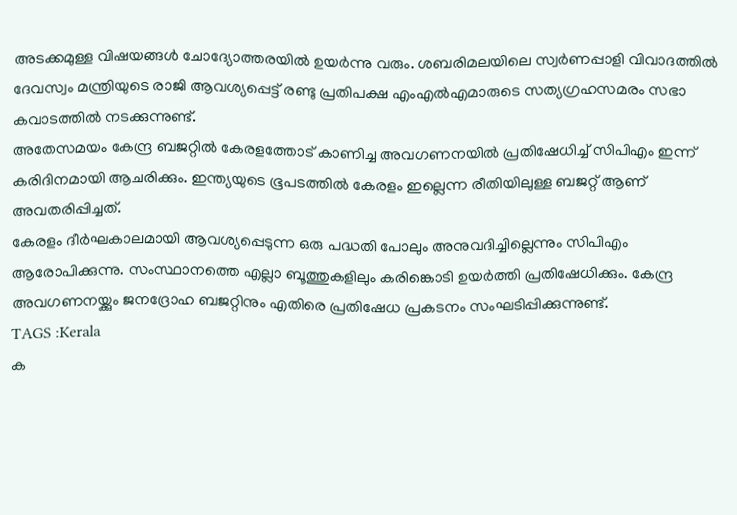അടക്കമുള്ള വിഷയങ്ങൾ ചോദ്യോത്തരയിൽ ഉയർന്നു വരും. ശബരിമലയിലെ സ്വർണപ്പാളി വിവാദത്തിൽ ദേവസ്വം മന്ത്രിയുടെ രാജി ആവശ്യപ്പെട്ട് രണ്ടു പ്രതിപക്ഷ എംഎൽഎമാരുടെ സത്യഗ്രഹസമരം സഭാ കവാടത്തിൽ നടക്കുന്നുണ്ട്.
അതേസമയം കേന്ദ്ര ബജറ്റിൽ കേരളത്തോട് കാണിച്ച അവഗണനയിൽ പ്രതിഷേധിച്ച് സിപിഎം ഇന്ന് കരിദിനമായി ആചരിക്കും. ഇന്ത്യയുടെ ഭൂപടത്തിൽ കേരളം ഇല്ലെന്ന രീതിയിലുള്ള ബജറ്റ് ആണ് അവതരിപ്പിച്ചത്.
കേരളം ദീർഘകാലമായി ആവശ്യപ്പെടുന്ന ഒരു പദ്ധതി പോലും അനുവദിച്ചില്ലെന്നും സിപിഎം ആരോപിക്കുന്നു. സംസ്ഥാനത്തെ എല്ലാ ബൂത്തുകളിലും കരിങ്കൊടി ഉയർത്തി പ്രതിഷേധിക്കും. കേന്ദ്ര അവഗണനയ്ക്കും ജനദ്രോഹ ബജറ്റിനും എതിരെ പ്രതിഷേധ പ്രകടനം സംഘടിപ്പിക്കുന്നുണ്ട്.
TAGS :Kerala
ക